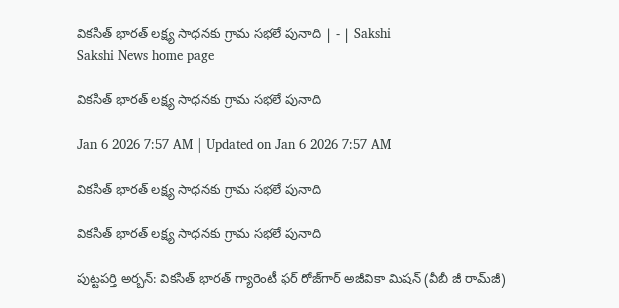వికసిత్‌ భారత్‌ లక్ష్య సాధనకు గ్రామ సభలే పునాది | - | Sakshi
Sakshi News home page

వికసిత్‌ భారత్‌ లక్ష్య సాధనకు గ్రామ సభలే పునాది

Jan 6 2026 7:57 AM | Updated on Jan 6 2026 7:57 AM

వికసిత్‌ భారత్‌ లక్ష్య సాధనకు గ్రామ సభలే పునాది

వికసిత్‌ భారత్‌ లక్ష్య సాధనకు గ్రామ సభలే పునాది

పుట్టపర్తి అర్బన్‌: వికసిత్‌ భారత్‌ గ్యారెంటీ ఫర్‌ రోజ్‌గార్‌ అజీవికా మిషన్‌ (వీబీ జీ రామ్‌జీ)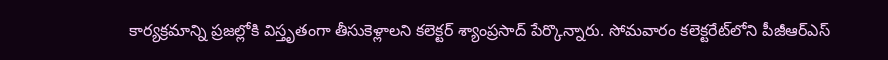కార్యక్రమాన్ని ప్రజల్లోకి విస్తృతంగా తీసుకెళ్లాలని కలెక్టర్‌ శ్యాంప్రసాద్‌ పేర్కొన్నారు. సోమవారం కలెక్టరేట్‌లోని పీజీఆర్‌ఎస్‌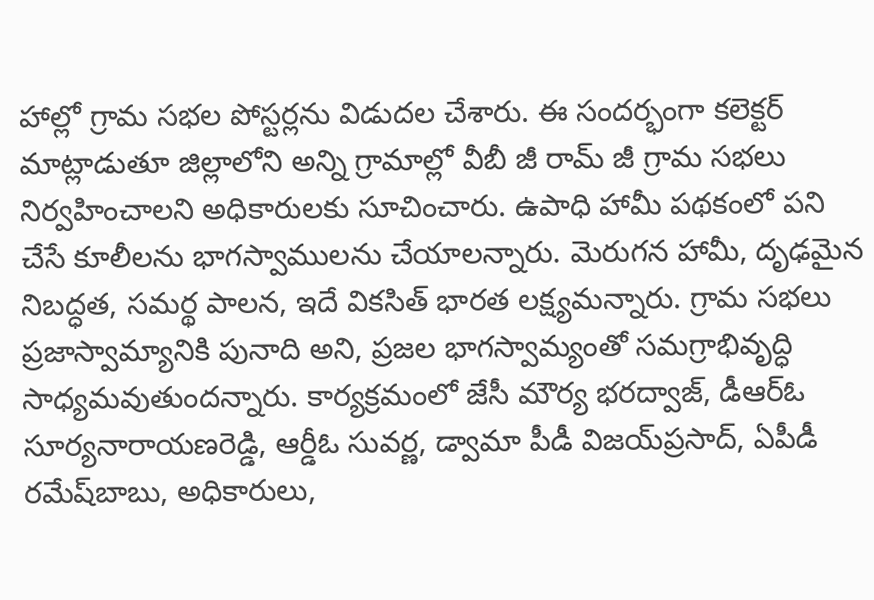హాల్లో గ్రామ సభల పోస్టర్లను విడుదల చేశారు. ఈ సందర్భంగా కలెక్టర్‌ మాట్లాడుతూ జిల్లాలోని అన్ని గ్రామాల్లో వీబీ జీ రామ్‌ జీ గ్రామ సభలు నిర్వహించాలని అధికారులకు సూచించారు. ఉపాధి హామీ పథకంలో పని చేసే కూలీలను భాగస్వాములను చేయాలన్నారు. మెరుగన హామీ, దృఢమైన నిబద్ధత, సమర్థ పాలన, ఇదే వికసిత్‌ భారత లక్ష్యమన్నారు. గ్రామ సభలు ప్రజాస్వామ్యానికి పునాది అని, ప్రజల భాగస్వామ్యంతో సమగ్రాభివృద్ధి సాధ్యమవుతుందన్నారు. కార్యక్రమంలో జేసీ మౌర్య భరద్వాజ్‌, డీఆర్‌ఓ సూర్యనారాయణరెడ్డి, ఆర్డీఓ సువర్ణ, డ్వామా పీడీ విజయ్‌ప్రసాద్‌, ఏపీడీ రమేష్‌బాబు, అధికారులు,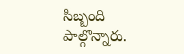సిబ్బంది పాల్గొన్నారు.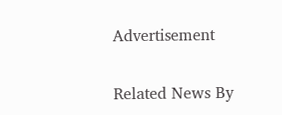Advertisement

Related News By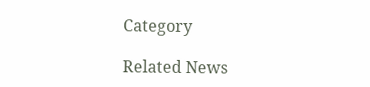Category

Related News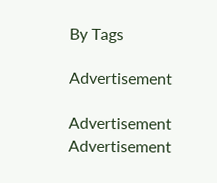By Tags

Advertisement

Advertisement
Advertisement